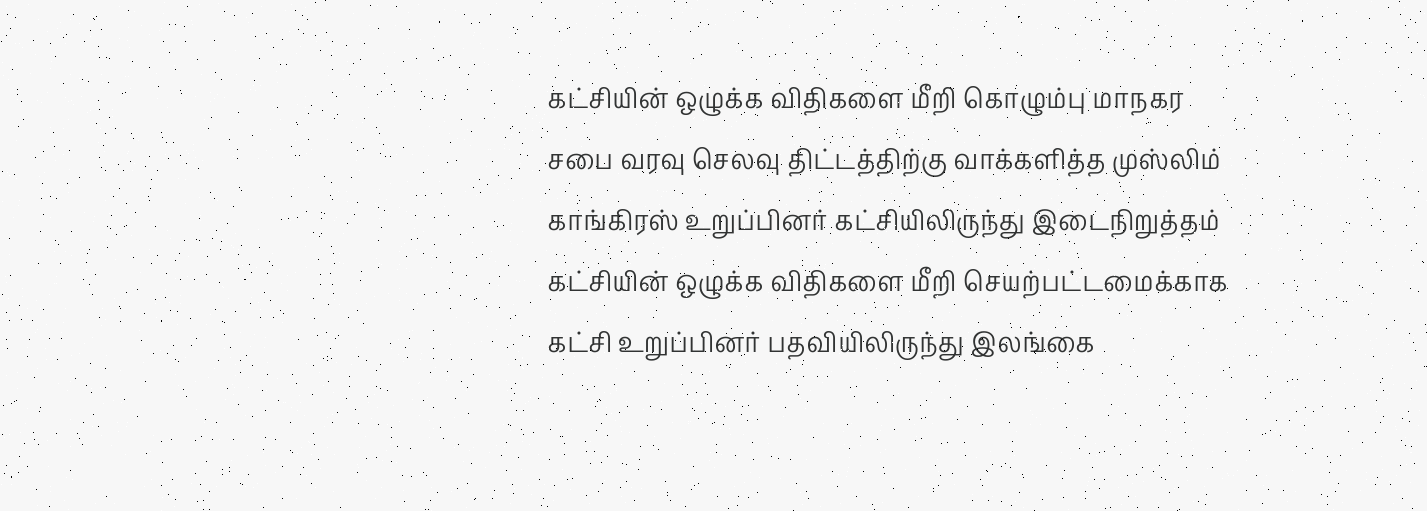கட்சியின் ஒழுக்க விதிகளை மீறி கொழும்பு மாநகர சபை வரவு செலவு திட்டத்திற்கு வாக்களித்த முஸ்லிம் காங்கிரஸ் உறுப்பினர் கட்சியிலிருந்து இடைநிறுத்தம்
கட்சியின் ஒழுக்க விதிகளை மீறி செயற்பட்டமைக்காக கட்சி உறுப்பினர் பதவியிலிருந்து இலங்கை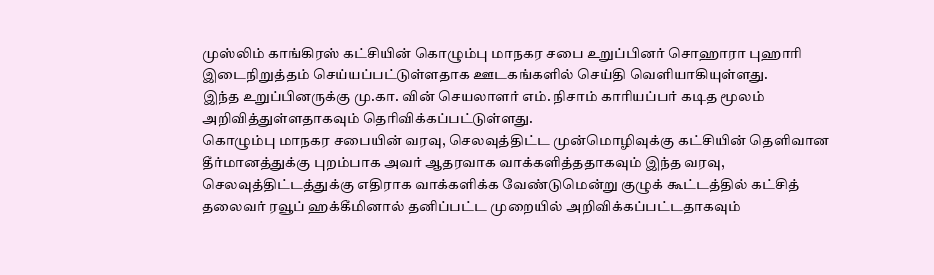முஸ்லிம் காங்கிரஸ் கட்சியின் கொழும்பு மாநகர சபை உறுப்பினர் சொஹாரா புஹாரி இடைநிறுத்தம் செய்யப்பட்டுள்ளதாக ஊடகங்களில் செய்தி வெளியாகியுள்ளது.
இந்த உறுப்பினருக்கு மு.கா. வின் செயலாளர் எம். நிசாம் காரியப்பர் கடித மூலம் அறிவித்துள்ளதாகவும் தெரிவிக்கப்பட்டுள்ளது.
கொழும்பு மாநகர சபையின் வரவு, செலவுத்திட்ட முன்மொழிவுக்கு கட்சியின் தெளிவான தீர்மானத்துக்கு புறம்பாக அவர் ஆதரவாக வாக்களித்ததாகவும் இந்த வரவு, செலவுத்திட்டத்துக்கு எதிராக வாக்களிக்க வேண்டுமென்று குழுக் கூட்டத்தில் கட்சித் தலைவர் ரவூப் ஹக்கீமினால் தனிப்பட்ட முறையில் அறிவிக்கப்பட்டதாகவும்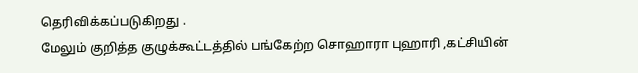தெரிவிக்கப்படுகிறது .
மேலும் குறித்த குழுக்கூட்டத்தில் பங்கேற்ற சொஹாரா புஹாரி ,கட்சியின்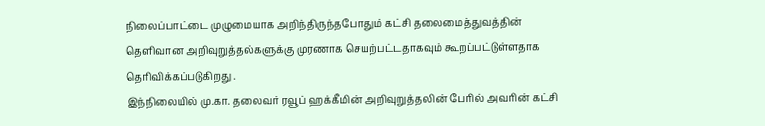நிலைப்பாட்டை முழுமையாக அறிந்திருந்தபோதும் கட்சி தலைமைத்துவத்தின் தெளிவான அறிவுறுத்தல்களுக்கு முரணாக செயற்பட்டதாகவும் கூறப்பட்டுள்ளதாக தெரிவிக்கப்படுகிறது .
இந்நிலையில் மு.கா. தலைவர் ரவூப் ஹக்கீமின் அறிவுறுத்தலின் பேரில் அவரின் கட்சி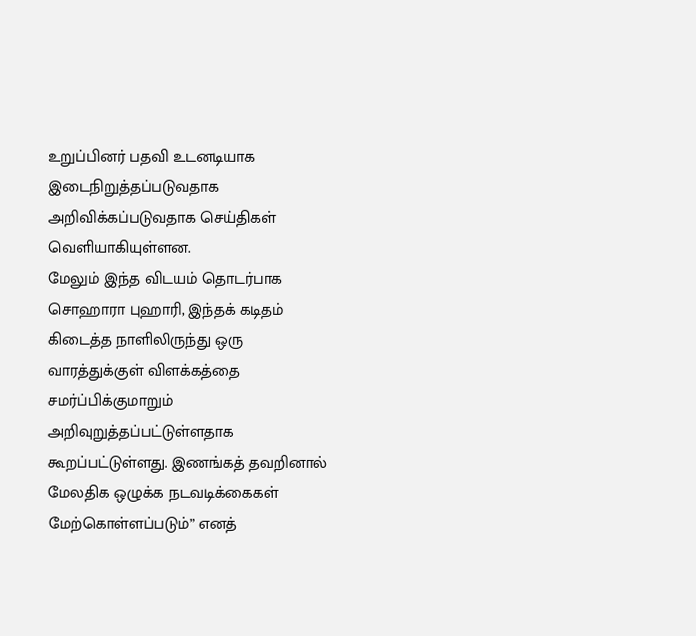உறுப்பினர் பதவி உடனடியாக இடைநிறுத்தப்படுவதாக அறிவிக்கப்படுவதாக செய்திகள் வெளியாகியுள்ளன.
மேலும் இந்த விடயம் தொடர்பாக சொஹாரா புஹாரி, இந்தக் கடிதம் கிடைத்த நாளிலிருந்து ஒரு வாரத்துக்குள் விளக்கத்தை சமர்ப்பிக்குமாறும் அறிவுறுத்தப்பட்டுள்ளதாக கூறப்பட்டுள்ளது. இணங்கத் தவறினால் மேலதிக ஒழுக்க நடவடிக்கைகள் மேற்கொள்ளப்படும்” எனத்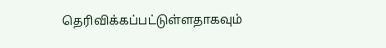தெரிவிக்கப்பட்டுள்ளதாகவும்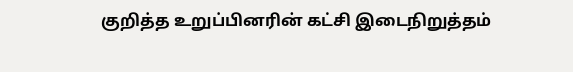குறித்த உறுப்பினரின் கட்சி இடைநிறுத்தம்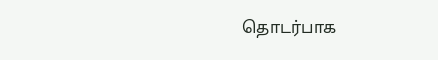தொடர்பாக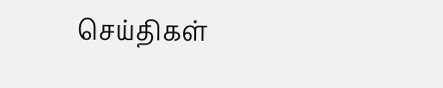செய்திகள்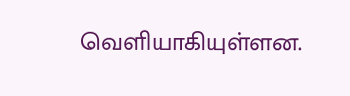வெளியாகியுள்ளன.